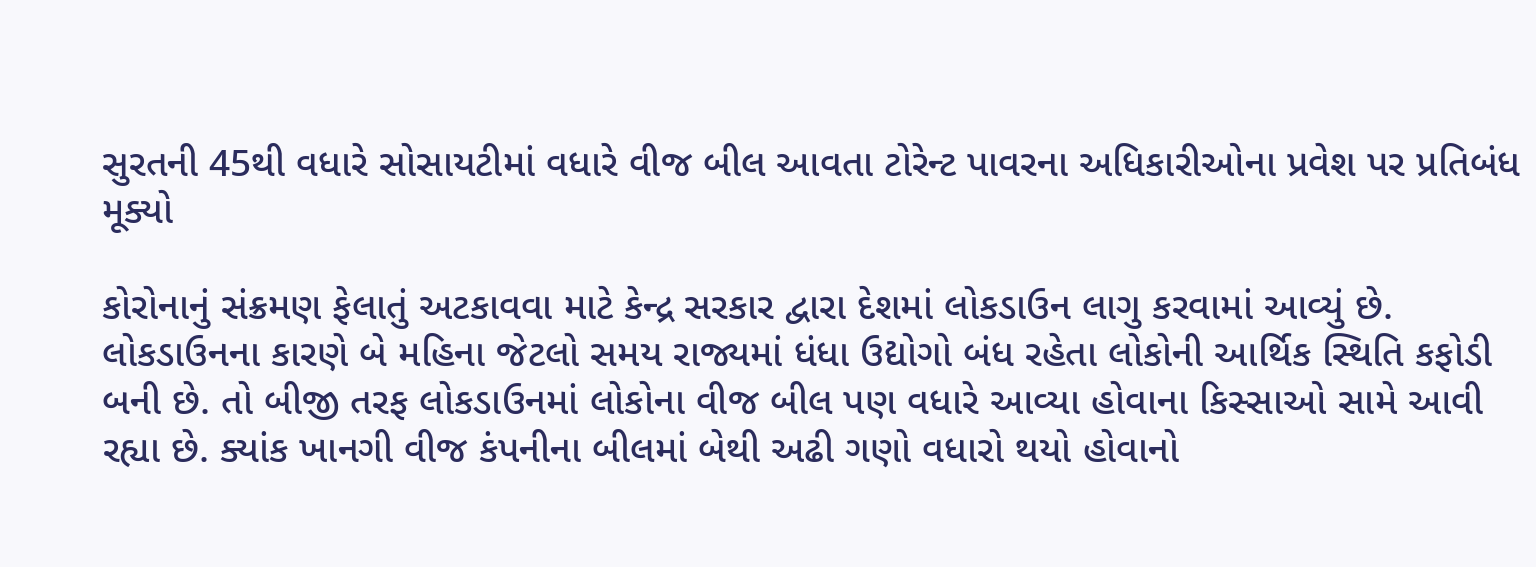સુરતની 45થી વધારે સોસાયટીમાં વધારે વીજ બીલ આવતા ટોરેન્ટ પાવરના અધિકારીઓના પ્રવેશ પર પ્રતિબંધ મૂક્યો

કોરોનાનું સંક્રમણ ફેલાતું અટકાવવા માટે કેન્દ્ર સરકાર દ્વારા દેશમાં લોકડાઉન લાગુ કરવામાં આવ્યું છે. લોકડાઉનના કારણે બે મહિના જેટલો સમય રાજ્યમાં ધંધા ઉદ્યોગો બંધ રહેતા લોકોની આર્થિક સ્થિતિ કફોડી બની છે. તો બીજી તરફ લોકડાઉનમાં લોકોના વીજ બીલ પણ વધારે આવ્યા હોવાના કિસ્સાઓ સામે આવી રહ્યા છે. ક્યાંક ખાનગી વીજ કંપનીના બીલમાં બેથી અઢી ગણો વધારો થયો હોવાનો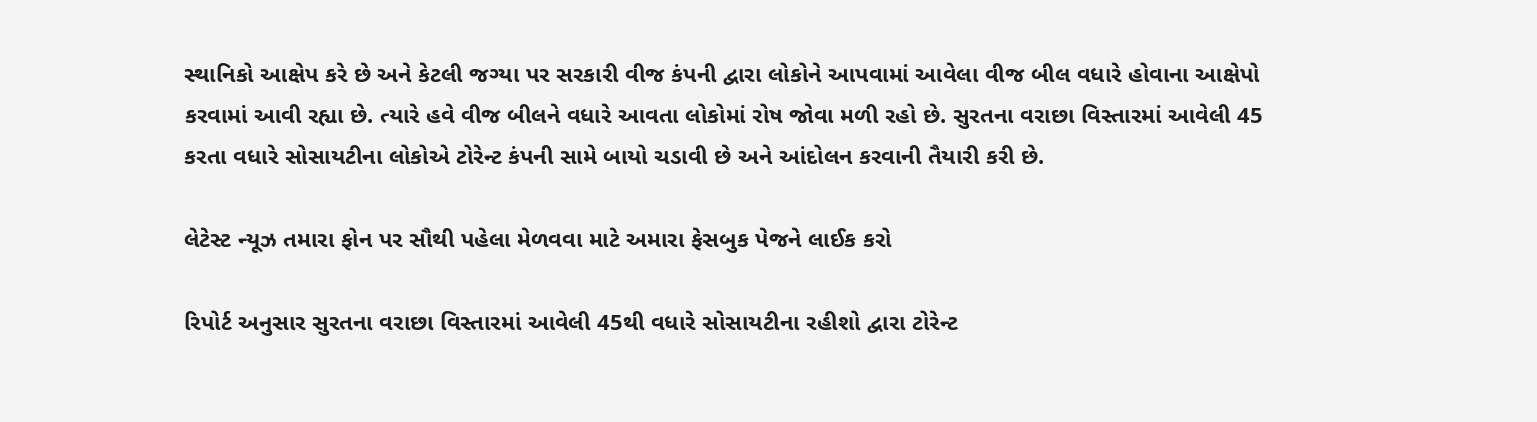સ્થાનિકો આક્ષેપ કરે છે અને કેટલી જગ્યા પર સરકારી વીજ કંપની દ્વારા લોકોને આપવામાં આવેલા વીજ બીલ વધારે હોવાના આક્ષેપો કરવામાં આવી રહ્યા છે. ત્યારે હવે વીજ બીલને વધારે આવતા લોકોમાં રોષ જોવા મળી રહો છે. સુરતના વરાછા વિસ્તારમાં આવેલી 45 કરતા વધારે સોસાયટીના લોકોએ ટોરેન્ટ કંપની સામે બાયો ચડાવી છે અને આંદોલન કરવાની તૈયારી કરી છે.

લેટેસ્ટ ન્યૂઝ તમારા ફોન પર સૌથી પહેલા મેળવવા માટે અમારા ફેસબુક પેજને લાઈક કરો

રિપોર્ટ અનુસાર સુરતના વરાછા વિસ્તારમાં આવેલી 45થી વધારે સોસાયટીના રહીશો દ્વારા ટોરેન્ટ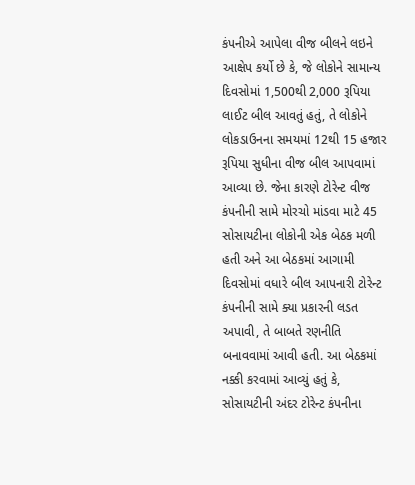કંપનીએ આપેલા વીજ બીલને લઇને આક્ષેપ કર્યો છે કે, જે લોકોને સામાન્ય દિવસોમાં 1,500થી 2,000 રૂપિયા લાઈટ બીલ આવતું હતું, તે લોકોને લોકડાઉનના સમયમાં 12થી 15 હજાર રૂપિયા સુધીના વીજ બીલ આપવામાં આવ્યા છે. જેના કારણે ટોરેન્ટ વીજ કંપનીની સામે મોરચો માંડવા માટે 45 સોસાયટીના લોકોની એક બેઠક મળી હતી અને આ બેઠકમાં આગામી દિવસોમાં વધારે બીલ આપનારી ટોરેન્ટ કંપનીની સામે ક્યા પ્રકારની લડત અપાવી, તે બાબતે રણનીતિ બનાવવામાં આવી હતી. આ બેઠકમાં નક્કી કરવામાં આવ્યું હતું કે, સોસાયટીની અંદર ટોરેન્ટ કંપનીના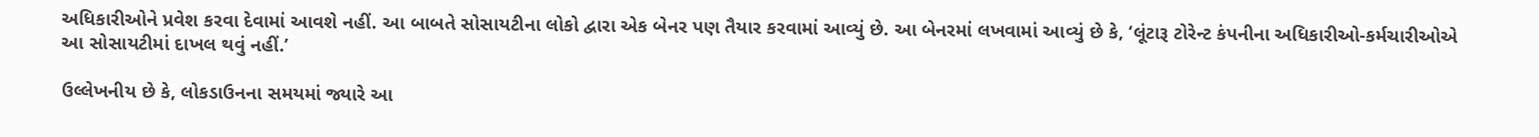અધિકારીઓને પ્રવેશ કરવા દેવામાં આવશે નહીં. આ બાબતે સોસાયટીના લોકો દ્વારા એક બેનર પણ તૈયાર કરવામાં આવ્યું છે. આ બેનરમાં લખવામાં આવ્યું છે કે, ‘લૂંટારૂ ટોરેન્ટ કંપનીના અધિકારીઓ-કર્મચારીઓએ આ સોસાયટીમાં દાખલ થવું નહીં.’

ઉલ્લેખનીય છે કે, લોકડાઉનના સમયમાં જ્યારે આ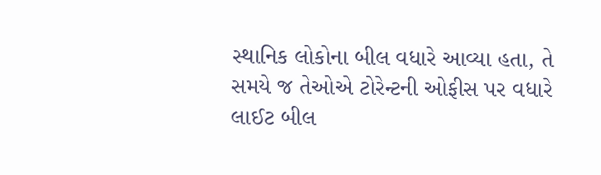સ્થાનિક લોકોના બીલ વધારે આવ્યા હતા, તે સમયે જ તેઓએ ટોરેન્ટની ઓફીસ પર વધારે લાઈટ બીલ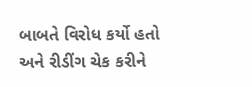બાબતે વિરોધ કર્યો હતો અને રીડીંગ ચેક કરીને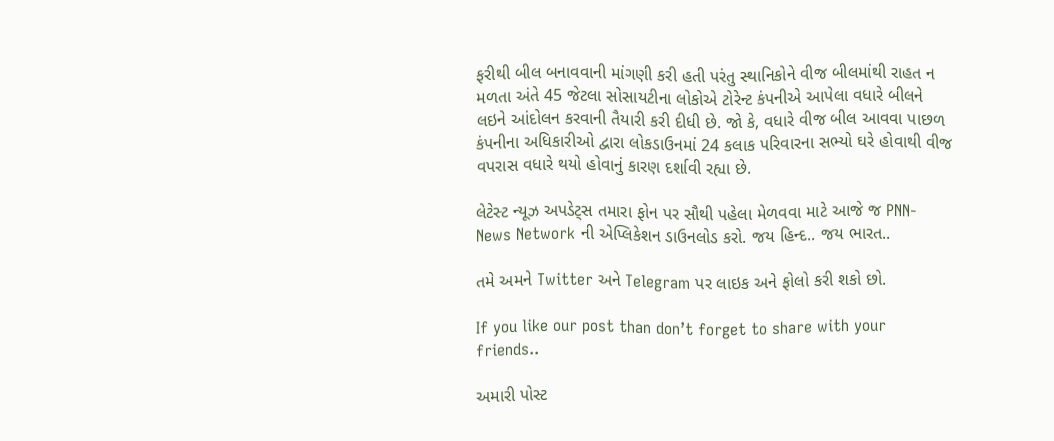ફરીથી બીલ બનાવવાની માંગણી કરી હતી પરંતુ સ્થાનિકોને વીજ બીલમાંથી રાહત ન મળતા અંતે 45 જેટલા સોસાયટીના લોકોએ ટોરેન્ટ કંપનીએ આપેલા વધારે બીલને લઇને આંદોલન કરવાની તૈયારી કરી દીધી છે. જો કે, વધારે વીજ બીલ આવવા પાછળ કંપનીના અધિકારીઓ દ્વારા લોકડાઉનમાં 24 કલાક પરિવારના સભ્યો ઘરે હોવાથી વીજ વપરાસ વધારે થયો હોવાનું કારણ દર્શાવી રહ્યા છે.

લેટેસ્ટ ન્યૂઝ અપડેટ્સ તમારા ફોન પર સૌથી પહેલા મેળવવા માટે આજે જ PNN- News Network ની એપ્લિકેશન ડાઉનલોડ કરો. જય હિન્દ.. જય ભારત..

તમે અમને Twitter અને Telegram પર લાઇક અને ફોલો કરી શકો છો.

If you like our post than don’t forget to share with your friends..

અમારી પોસ્ટ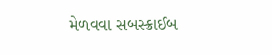મેળવવા સબસ્ક્રાઈબ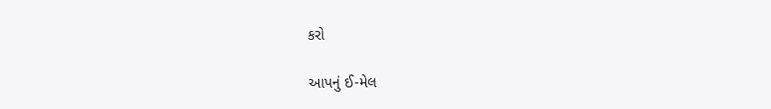કરો

આપનું ઈ-મેલ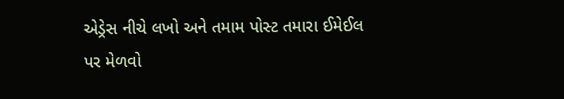એડ્રેસ નીચે લખો અને તમામ પોસ્ટ તમારા ઈમેઈલ પર મેળવો